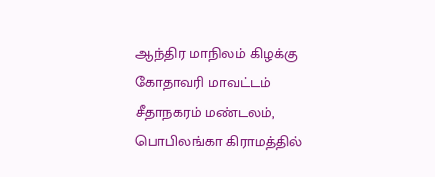ஆந்திர மாநிலம் கிழக்கு கோதாவரி மாவட்டம் சீதாநகரம் மண்டலம், பொபிலங்கா கிராமத்தில்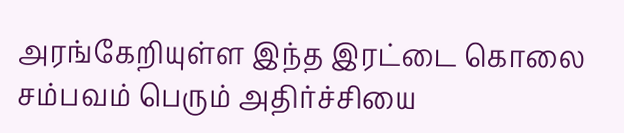அரங்கேறியுள்ள இந்த இரட்டை கொலை சம்பவம் பெரும் அதிர்ச்சியை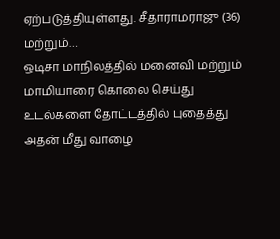ஏற்படுத்தியுள்ளது. சீதாராமராஜு (36) மற்றும்…
ஒடிசா மாநிலத்தில் மனைவி மற்றும் மாமியாரை கொலை செய்து உடல்களை தோட்டத்தில் புதைத்து அதன் மீது வாழை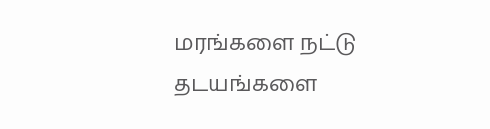மரங்களை நட்டு தடயங்களை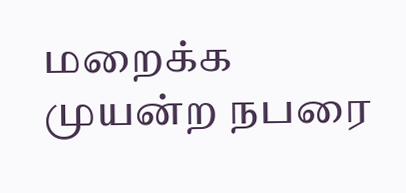மறைக்க முயன்ற நபரை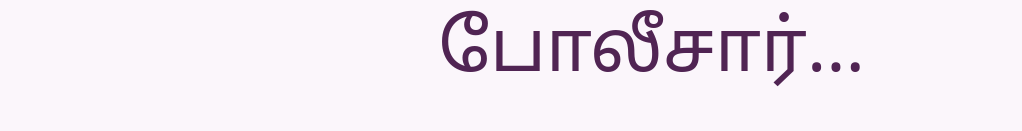போலீசார்…